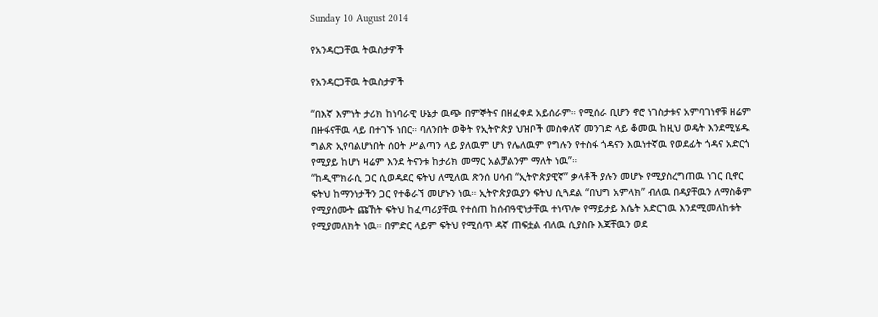Sunday 10 August 2014

የአንዳርጋቸዉ ትዉስታዎች

የአንዳርጋቸዉ ትዉስታዎች

“በእኛ እምነት ታሪክ ከነባራዊ ሁኔታ ዉጭ በምኞትና በዘፈቀደ አይሰራም። የሚሰራ ቢሆን ኖሮ ነገስታቱና አምባገነኖቹ ዘሬም በዙፋናቸዉ ላይ በተገኙ ነበር። ባለንበት ወቅት የኢትዮጵያ ህዝቦች መስቀለኛ መንገድ ላይ ቆመዉ ከዚህ ወዴት እንደሚሄዱ ግልጽ ኢየባልሆነበት ሰዐት ሥልጣን ላይ ያለዉም ሆነ የሌለዉም የግሉን የተስፋ ጎዳናን እዉነተኛዉ የወደፊት ጎዳና አድርጎ የሚያይ ከሆነ ዛሬም እንደ ትናንቱ ከታሪክ መማር አልቻልንም ማለት ነዉ”።
“ከዲሞክራሲ ጋር ሲወዳደር ፍትህ ለሚለዉ ጽንሰ ሀሳብ “ኢትዮጵያዊኛ” ቃላቶች ያሉን መሆኑ የሚያስረግጠዉ ነገር ቢኖር ፍትህ ከማንነታችን ጋር የተቆራኘ መሆኑን ነዉ። ኢትዮጵያዉያን ፍትህ ሲጓደል “በህግ አምላክ” ብለዉ በዳያቸዉን ለማስቆም የሚያሰሙት ጩኸት ፍትህ ከፈጣሪያቸዉ የተሰጠ ከሰብዓዊነታቸዉ ተነጥሎ የማይታይ እሴት አድርገዉ እንደሚመለከቱት የሚያመለክት ነዉ። በምድር ላይም ፍትህ የሚሰጥ ዳኛ ጠፍቷል ብለዉ ሲያስቡ እጃቸዉን ወደ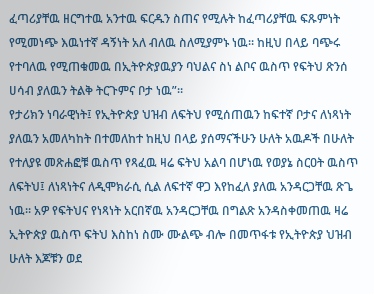ፈጣሪያቸዉ ዘርግተዉ አንተዉ ፍርዱን ስጠና የሚሉት ከፈጣሪያቸዉ ፍጹምነት የሚመነጭ እዉነተኛ ዳኝነት አለ ብለዉ ስለሚያምኑ ነዉ። ከዚህ በላይ ባጭሩ የተባለዉ የሚጠቁመዉ በኢትዮጵያዉያን ባህልና ስነ ልቦና ዉስጥ የፍትህ ጽንሰ ሀሳብ ያለዉን ትልቅ ትርጉምና ቦታ ነዉ”።
የታሪክን ነባራዊነት፤ የኢትዮጵያ ህዝብ ለፍትህ የሚሰጠዉን ከፍተኛ ቦታና ለነጻነት ያለዉን አመለካከት በተመለከተ ከዚህ በላይ ያሰማናችሁን ሁለት አዉዶች በሁለት የተለያዩ መጽሐፎቹ ዉስጥ የጻፈዉ ዛሬ ፍትህ አልባ በሆነዉ የወያኔ ስርዐት ዉስጥ ለፍትህ፤ ለነጻነትና ለዲሞክራሲ ሲል ለፍተኛ ዋጋ እየከፈለ ያለዉ አንዳርጋቸዉ ጽጌ ነዉ። አዎ የፍትህና የነጻነት አርበኛዉ አንዳርጋቸዉ በግልጽ አንዳስቀመጠዉ ዛሬ ኢትዮጵያ ዉስጥ ፍትህ እስከነ ስሙ ሙልጭ ብሎ በመጥፋቱ የኢትዮጵያ ህዝብ ሁለት እጆቹን ወደ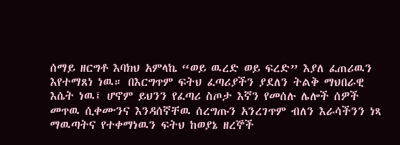ሰማይ ዘርግቶ እባክህ አምላኬ “ወይ ዉረድ ወይ ፍረድ” እያለ ፈጠሪዉን እየተማጸነ ነዉ። በእርግጥም ፍትህ ፈጣሪያችን ያደለን ትልቅ ማህበራዊ እሴት ነዉ፤ ሆኖም ይህንን የፈጣሪ ስጦታ እኛን የመሰሉ ሌሎች ሰዎች መጥዉ ሲቀሙንና እንዳሰኛቸዉ ሰረግጡን አንረገጥም ብለን እራሳችንን ነጻ ማዉጣትና የተቀማነዉን ፍትህ ከወያኔ ዘረኞች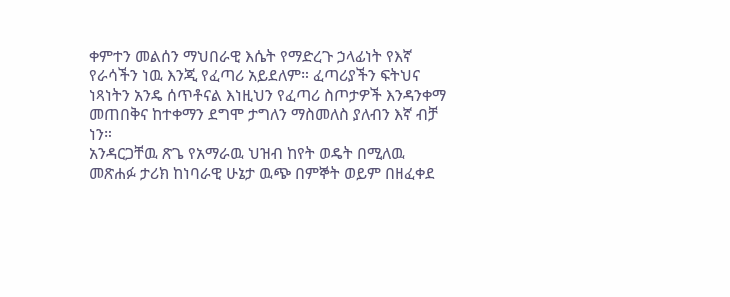ቀምተን መልሰን ማህበራዊ እሴት የማድረጉ ኃላፊነት የእኛ የራሳችን ነዉ እንጂ የፈጣሪ አይደለም። ፈጣሪያችን ፍትህና ነጻነትን አንዴ ሰጥቶናል እነዚህን የፈጣሪ ስጦታዎች እንዳንቀማ መጠበቅና ከተቀማን ደግሞ ታግለን ማስመለስ ያለብን እኛ ብቻ ነን።
አንዳርጋቸዉ ጽጌ የአማራዉ ህዝብ ከየት ወዴት በሚለዉ መጽሐፉ ታሪክ ከነባራዊ ሁኔታ ዉጭ በምኞት ወይም በዘፈቀደ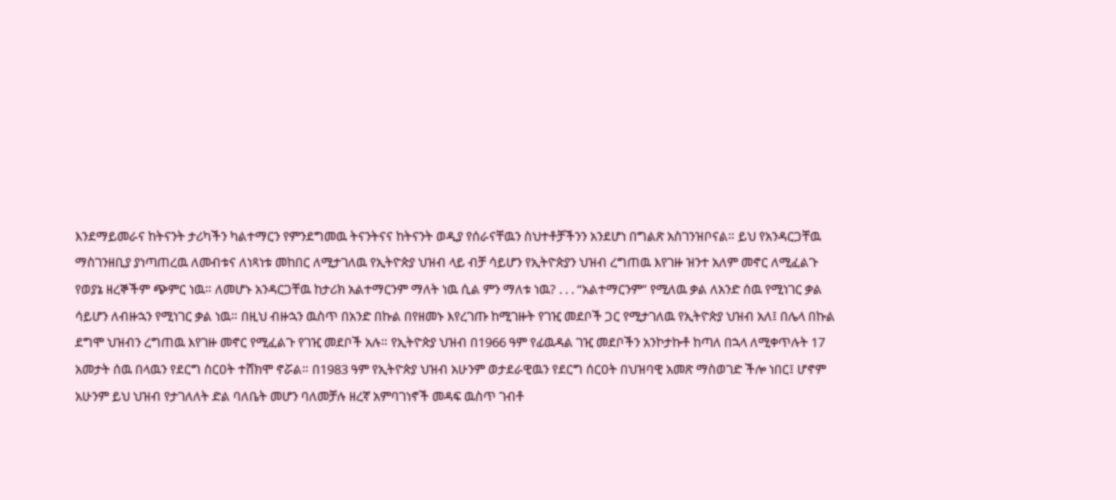እንደማይመራና ከትናንት ታሪካችን ካልተማርን የምንደግመዉ ትናንትናና ከትናንት ወዲያ የሰራናቸዉን ስህተቶቻችንን አንደሆነ በግልጽ አስገንዝቦናል። ይህ የአንዳርጋቸዉ ማስገንዘቢያ ያነጣጠረዉ ለመብቱና ለነጻነቱ መከበር ለሚታገለዉ የኢትዮጵያ ህዝብ ላይ ብቻ ሳይሆን የኢትዮጵያን ህዝብ ረግጠዉ እየገዙ ዝንተ አለም መኖር ለሚፈልጉ የወያኔ ዘረኞችም ጭምር ነዉ። ለመሆኑ አንዳርጋቸዉ ከታሪክ አልተማርንም ማለት ነዉ ሲል ምን ማለቱ ነዉ? . . . “አልተማርንም” የሚለዉ ቃል ለአንድ ሰዉ የሚነገር ቃል ሳይሆን ለብዙኋን የሚነገር ቃል ነዉ። በዚህ ብዙኋን ዉስጥ በአንድ በኩል በየዘመኑ እየረገጡ ከሚገዙት የገዢ መደቦች ጋር የሚታገለዉ የኢትዮጵያ ህዝብ አለ፤ በሌላ በኩል ደግሞ ህዝብን ረግጠዉ እየገዙ መኖር የሚፈልጉ የገዢ መደቦች አሉ። የኢትዮጵያ ህዝብ በ1966 ዓም የፊዉዳል ገዢ መደቦችን አንኮታኩቶ ከጣለ በኋላ ለሚቀጥሉት 17 አመታት ሰዉ በላዉን የደርግ ስርዐት ተሸክሞ ኖሯል። በ1983 ዓም የኢትዮጵያ ህዝብ አሁንም ወታደራዊዉን የደርግ ሰርዐት በህዝባዊ አመጽ ማስወገድ ችሎ ነበር፤ ሆኖም አሁንም ይህ ህዝብ የታገለለት ድል ባለቤት መሆን ባለመቻሉ ዘረኛ አምባገነኖች መዳፍ ዉስጥ ገብቶ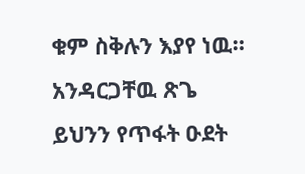ቁም ስቅሉን እያየ ነዉ። አንዳርጋቸዉ ጽጌ ይህንን የጥፋት ዑደት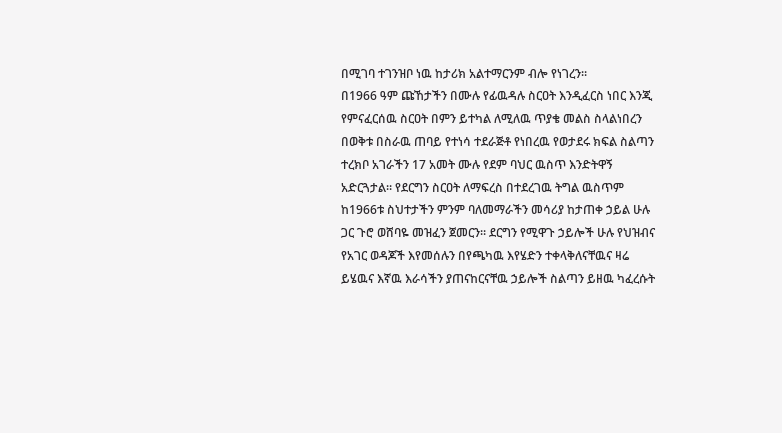በሚገባ ተገንዝቦ ነዉ ከታሪክ አልተማርንም ብሎ የነገረን።
በ1966 ዓም ጩኸታችን በሙሉ የፊዉዳሉ ስርዐት እንዲፈርስ ነበር እንጂ የምናፈርሰዉ ስርዐት በምን ይተካል ለሚለዉ ጥያቄ መልስ ስላልነበረን በወቅቱ በስራዉ ጠባይ የተነሳ ተደራጅቶ የነበረዉ የወታደሩ ክፍል ስልጣን ተረክቦ አገራችን 17 አመት ሙሉ የደም ባህር ዉስጥ እንድትዋኝ አድርጓታል። የደርግን ስርዐት ለማፍረስ በተደረገዉ ትግል ዉስጥም ከ1966ቱ ስህተታችን ምንም ባለመማራችን መሳሪያ ከታጠቀ ኃይል ሁሉ ጋር ጉሮ ወሸባዬ መዝፈን ጀመርን። ደርግን የሚዋጉ ኃይሎች ሁሉ የህዝብና የአገር ወዳጆች እየመሰሉን በየጫካዉ እየሄድን ተቀላቅለናቸዉና ዛሬ ይሄዉና እኛዉ እራሳችን ያጠናከርናቸዉ ኃይሎች ስልጣን ይዘዉ ካፈረሱት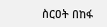ስርዐት በከፋ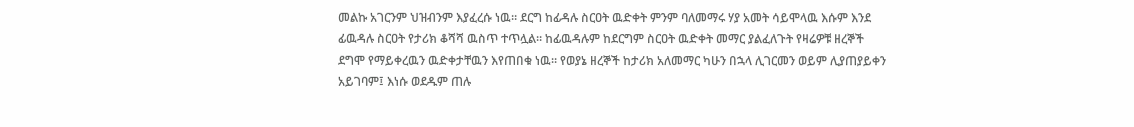መልኩ አገርንም ህዝብንም እያፈረሱ ነዉ። ደርግ ከፊዳሉ ስርዐት ዉድቀት ምንም ባለመማሩ ሃያ አመት ሳይሞላዉ እሱም እንደ ፊዉዳሉ ስርዐት የታሪክ ቆሻሻ ዉስጥ ተጥሏል። ከፊዉዳሉም ከደርግም ስርዐት ዉድቀት መማር ያልፈለጉት የዛሬዎቹ ዘረኞች ደግሞ የማይቀረዉን ዉድቀታቸዉን እየጠበቁ ነዉ። የወያኔ ዘረኞች ከታሪክ አለመማር ካሁን በኋላ ሊገርመን ወይም ሊያጠያይቀን አይገባም፤ እነሱ ወደዱም ጠሉ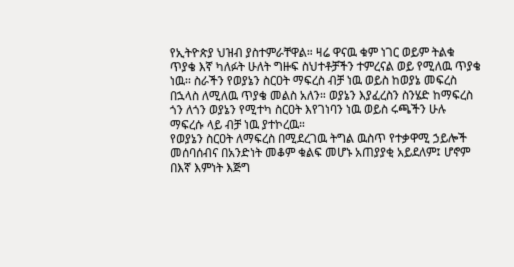የኢትዮጵያ ህዝብ ያስተምራቸዋል። ዛሬ ዋናዉ ቁም ነገር ወይም ትልቁ ጥያቄ እኛ ካለፉት ሁለት ግዙፍ ስህተቶቻችን ተምረናል ወይ የሚለዉ ጥያቄ ነዉ፡፡ ስራችን የወያኔን ስርዐት ማፍረስ ብቻ ነዉ ወይስ ከወያኔ መፍረስ በኋላስ ለሚለዉ ጥያቄ መልስ አለን። ወያኔን እያፈረስን ስንሄድ ከማፍረስ ጎን ለጎን ወያኔን የሚተካ ስርዐት እየገነባን ነዉ ወይስ ሩጫችን ሁሉ ማፍረሱ ላይ ብቻ ነዉ ያተኮረዉ።
የወያኔን ስርዐት ለማፍረስ በሚደረገዉ ትግል ዉስጥ የተቃዋሚ ኃይሎች መሰባሰብና በአንድነት መቆም ቁልፍ መሆኑ አጠያያቂ አይደለም፤ ሆኖም በእኛ እምነት እጅግ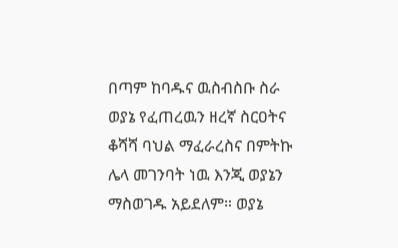በጣም ከባዱና ዉስብስቡ ስራ ወያኔ የፈጠረዉን ዘረኛ ስርዐትና ቆሻሻ ባህል ማፈራረስና በምትኩ ሌላ መገንባት ነዉ እንጂ ወያኔን ማስወገዱ አይደለም። ወያኔ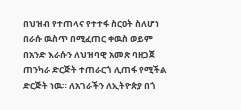በህዝብ የተጠላና የተተፋ ስርዐት ስለሆነ በራሱ ዉስጥ በሚፈጠር ቀዉስ ወይም በአንድ እራሱን ለህዝባዊ አመጽ ባዘጋጀ ጠንካራ ድርጅት ተጠራርጎ ሊጠፋ የሚችል ድርጅት ነዉ። ለአገራችን ለኢትዮጵያ በጎ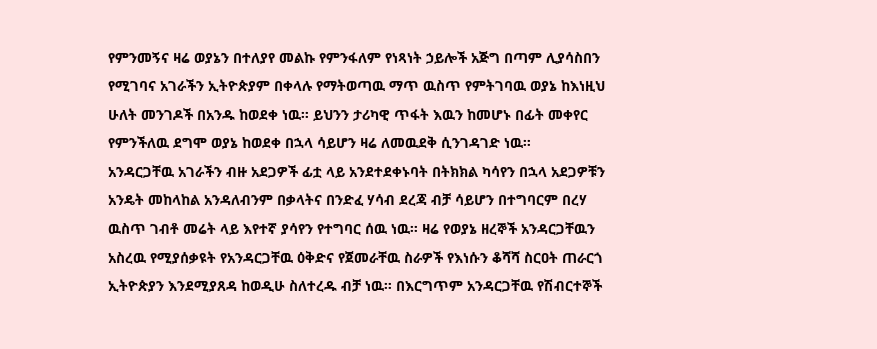የምንመኝና ዛሬ ወያኔን በተለያየ መልኩ የምንፋለም የነጻነት ኃይሎች አጅግ በጣም ሊያሳስበን የሚገባና አገራችን ኢትዮጵያም በቀላሉ የማትወጣዉ ማጥ ዉስጥ የምትገባዉ ወያኔ ከእነዚህ ሁለት መንገዶች በአንዱ ከወደቀ ነዉ። ይህንን ታሪካዊ ጥፋት እዉን ከመሆኑ በፊት መቀየር የምንችለዉ ደግሞ ወያኔ ከወደቀ በኋላ ሳይሆን ዛሬ ለመዉደቅ ሲንገዳገድ ነዉ።
አንዳርጋቸዉ አገራችን ብዙ አደጋዎች ፊቷ ላይ አንደተደቀኑባት በትክክል ካሳየን በኋላ አደጋዎቹን አንዴት መከላከል አንዳለብንም በቃላትና በንድፈ ሃሳብ ደረጃ ብቻ ሳይሆን በተግባርም በረሃ ዉስጥ ገብቶ መሬት ላይ እየተኛ ያሳየን የተግባር ሰዉ ነዉ። ዛሬ የወያኔ ዘረኞች አንዳርጋቸዉን አስረዉ የሚያሰቃዩት የአንዳርጋቸዉ ዕቅድና የጀመራቸዉ ስራዎች የእነሱን ቆሻሻ ስርዐት ጠራርጎ ኢትዮጵያን እንደሚያጸዳ ከወዲሁ ስለተረዱ ብቻ ነዉ። በእርግጥም አንዳርጋቸዉ የሽብርተኞች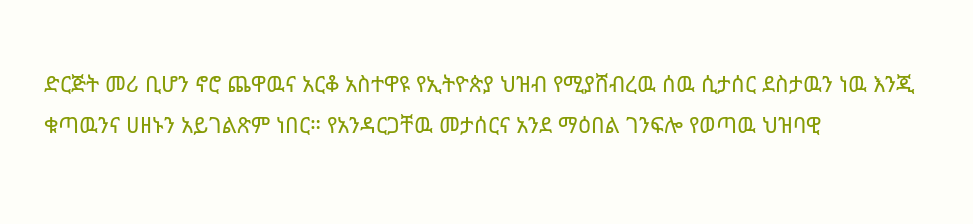ድርጅት መሪ ቢሆን ኖሮ ጨዋዉና አርቆ አስተዋዩ የኢትዮጵያ ህዝብ የሚያሸብረዉ ሰዉ ሲታሰር ደስታዉን ነዉ እንጂ ቁጣዉንና ሀዘኑን አይገልጽም ነበር። የአንዳርጋቸዉ መታሰርና አንደ ማዕበል ገንፍሎ የወጣዉ ህዝባዊ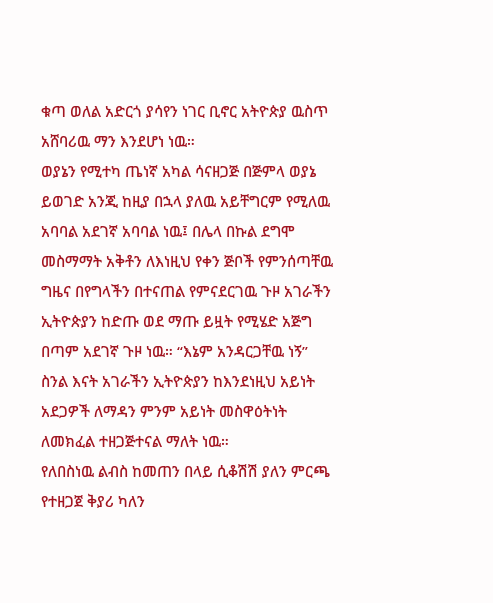ቁጣ ወለል አድርጎ ያሳየን ነገር ቢኖር አትዮጵያ ዉስጥ አሸባሪዉ ማን እንደሆነ ነዉ።
ወያኔን የሚተካ ጤነኛ አካል ሳናዘጋጅ በጅምላ ወያኔ ይወገድ አንጂ ከዚያ በኋላ ያለዉ አይቸግርም የሚለዉ አባባል አደገኛ አባባል ነዉ፤ በሌላ በኩል ደግሞ መስማማት አቅቶን ለእነዚህ የቀን ጅቦች የምንሰጣቸዉ ግዜና በየግላችን በተናጠል የምናደርገዉ ጉዞ አገራችን ኢትዮጵያን ከድጡ ወደ ማጡ ይዟት የሚሄድ አጅግ በጣም አደገኛ ጉዞ ነዉ። “እኔም አንዳርጋቸዉ ነኝ” ስንል እናት አገራችን ኢትዮጵያን ከእንደነዚህ አይነት አደጋዎች ለማዳን ምንም አይነት መስዋዕትነት ለመክፈል ተዘጋጅተናል ማለት ነዉ።
የለበስነዉ ልብስ ከመጠን በላይ ሲቆሽሽ ያለን ምርጫ የተዘጋጀ ቅያሪ ካለን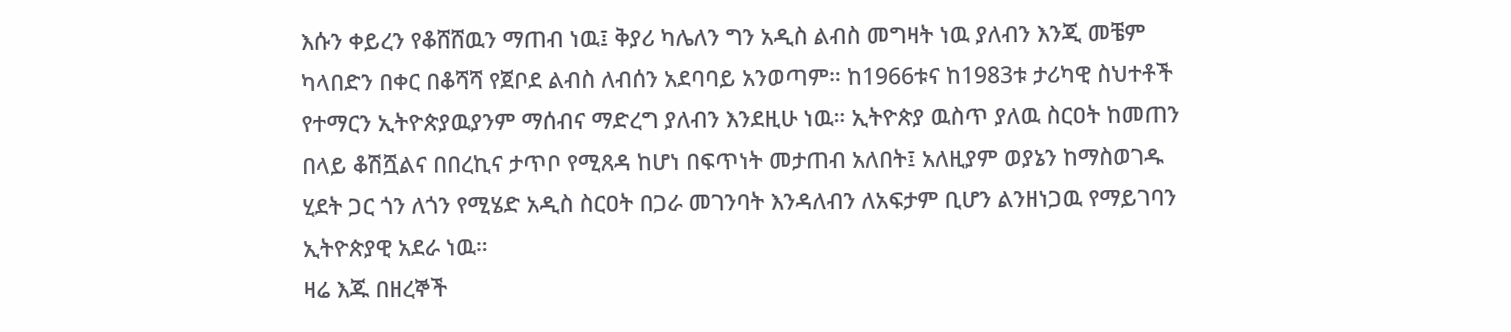እሱን ቀይረን የቆሸሸዉን ማጠብ ነዉ፤ ቅያሪ ካሌለን ግን አዲስ ልብስ መግዛት ነዉ ያለብን እንጂ መቼም ካላበድን በቀር በቆሻሻ የጀቦደ ልብስ ለብሰን አደባባይ አንወጣም። ከ1966ቱና ከ1983ቱ ታሪካዊ ስህተቶች የተማርን ኢትዮጵያዉያንም ማሰብና ማድረግ ያለብን እንደዚሁ ነዉ። ኢትዮጵያ ዉስጥ ያለዉ ስርዐት ከመጠን በላይ ቆሽሿልና በበረኪና ታጥቦ የሚጸዳ ከሆነ በፍጥነት መታጠብ አለበት፤ አለዚያም ወያኔን ከማስወገዱ ሂደት ጋር ጎን ለጎን የሚሄድ አዲስ ስርዐት በጋራ መገንባት እንዳለብን ለአፍታም ቢሆን ልንዘነጋዉ የማይገባን ኢትዮጵያዊ አደራ ነዉ።
ዛሬ እጁ በዘረኞች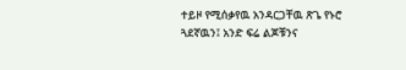ተይዞ የሚሰቃየዉ አንዳርጋቸዉ ጽጌ የኑሮ ጓደኛዉን፤ አንድ ፍሬ ልጆቹንና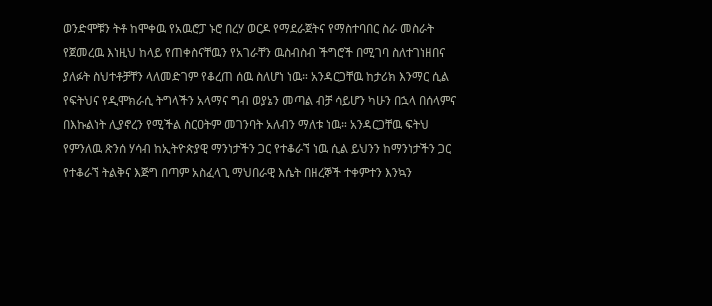ወንድሞቹን ትቶ ከሞቀዉ የአዉሮፓ ኑሮ በረሃ ወርዶ የማደራጀትና የማስተባበር ስራ መስራት የጀመረዉ እነዚህ ከላይ የጠቀስናቸዉን የአገራቸን ዉስብስብ ችግሮች በሚገባ ስለተገነዘበና ያለፉት ስህተቶቻቸን ላለመድገም የቆረጠ ሰዉ ስለሆነ ነዉ። አንዳርጋቸዉ ከታሪክ እንማር ሲል የፍትህና የዲሞክራሲ ትግላችን አላማና ግብ ወያኔን መጣል ብቻ ሳይሆን ካሁን በኋላ በሰላምና በእኩልነት ሊያኖረን የሚችል ስርዐትም መገንባት አለብን ማለቱ ነዉ። አንዳርጋቸዉ ፍትህ የምንለዉ ጽንሰ ሃሳብ ከኢትዮጵያዊ ማንነታችን ጋር የተቆራኘ ነዉ ሲል ይህንን ከማንነታችን ጋር የተቆራኘ ትልቅና እጅግ በጣም አስፈላጊ ማህበራዊ እሴት በዘረኞች ተቀምተን እንኳን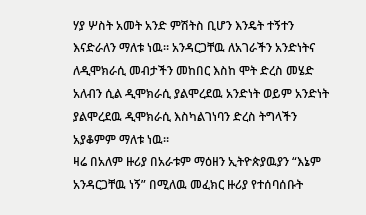ሃያ ሦስት አመት አንድ ምሽትስ ቢሆን እንዴት ተኝተን እናድራለን ማለቱ ነዉ። አንዳርጋቸዉ ለአገራችን አንድነትና ለዲሞክራሲ መብታችን መከበር እስከ ሞት ድረስ መሄድ አለብን ሲል ዲሞክራሲ ያልሞረደዉ አንድነት ወይም አንድነት ያልሞረደዉ ዲሞክራሲ እስካልገነባን ድረስ ትግላችን አያቆምም ማለቱ ነዉ።
ዛሬ በአለም ዙሪያ በአራቱም ማዕዘን ኢትዮጵያዉያን “እኔም አንዳርጋቸዉ ነኝ” በሚለዉ መፈክር ዙሪያ የተሰባሰቡት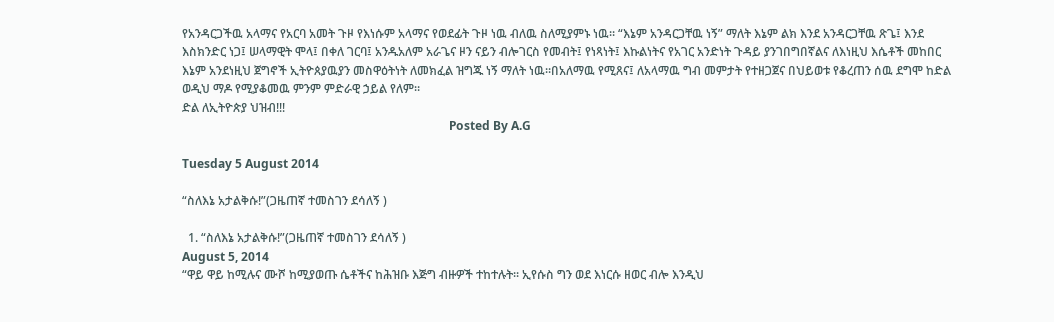የአንዳርጋችዉ አላማና የአርባ አመት ጉዞ የእነሱም አላማና የወደፊት ጉዞ ነዉ ብለዉ ስለሚያምኑ ነዉ። “እኔም አንዳርጋቸዉ ነኝ” ማለት እኔም ልክ እንደ አንዳርጋቸዉ ጽጌ፤ እንደ እስክንድር ነጋ፤ ሠላማዊት ሞላ፤ በቀለ ገርባ፤ አንዱአለም አራጌና ዞን ናይን ብሎገርስ የመብት፤ የነጻነት፤ እኩልነትና የአገር አንድነት ጉዳይ ያንገበግበኛልና ለእነዚህ እሴቶች መከበር እኔም አንደነዚህ ጀግኖች ኢትዮጰያዉያን መስዋዕትነት ለመክፈል ዝግጁ ነኝ ማለት ነዉ።በአለማዉ የሚጸና፤ ለአላማዉ ግብ መምታት የተዘጋጀና በህይወቱ የቆረጠን ሰዉ ደግሞ ከድል ወዲህ ማዶ የሚያቆመዉ ምንም ምድራዊ ኃይል የለም።
ድል ለኢትዮጵያ ህዝብ!!!
                                                                                         Posted By A.G

Tuesday 5 August 2014

“ስለእኔ አታልቅሱ!”(ጋዜጠኛ ተመስገን ደሳለኝ )

  1. “ስለእኔ አታልቅሱ!”(ጋዜጠኛ ተመስገን ደሳለኝ )
August 5, 2014
“ዋይ ዋይ ከሚሉና ሙሾ ከሚያወጡ ሴቶችና ከሕዝቡ እጅግ ብዙዎች ተከተሉት፡፡ ኢየሱስ ግን ወደ እነርሱ ዘወር ብሎ እንዲህ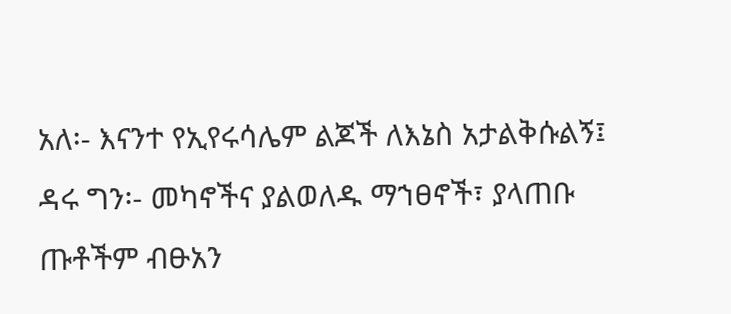አለ፡- እናንተ የኢየሩሳሌም ልጆች ለእኔስ አታልቅሱልኝ፤ ዳሩ ግን፡- መካኖችና ያልወለዱ ማኀፀኖች፣ ያላጠቡ ጡቶችም ብፁአን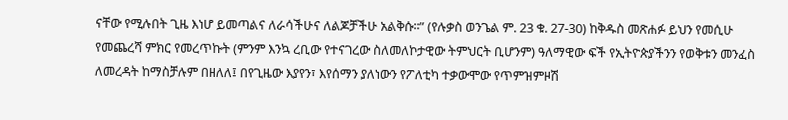ናቸው የሚሉበት ጊዜ እነሆ ይመጣልና ለራሳችሁና ለልጆቻችሁ አልቅሱ፡፡” (የሉቃስ ወንጌል ም. 23 ቁ. 27-30) ከቅዱስ መጽሐፉ ይህን የመሲሁ የመጨረሻ ምክር የመረጥኩት (ምንም እንኳ ረቢው የተናገረው ስለመለኮታዊው ትምህርት ቢሆንም) ዓለማዊው ፍች የኢትዮጵያችንን የወቅቱን መንፈስ ለመረዳት ከማስቻሉም በዘለለ፤ በየጊዜው እያየን፣ እየሰማን ያለነውን የፖለቲካ ተቃውሞው የጥምዝምዞሽ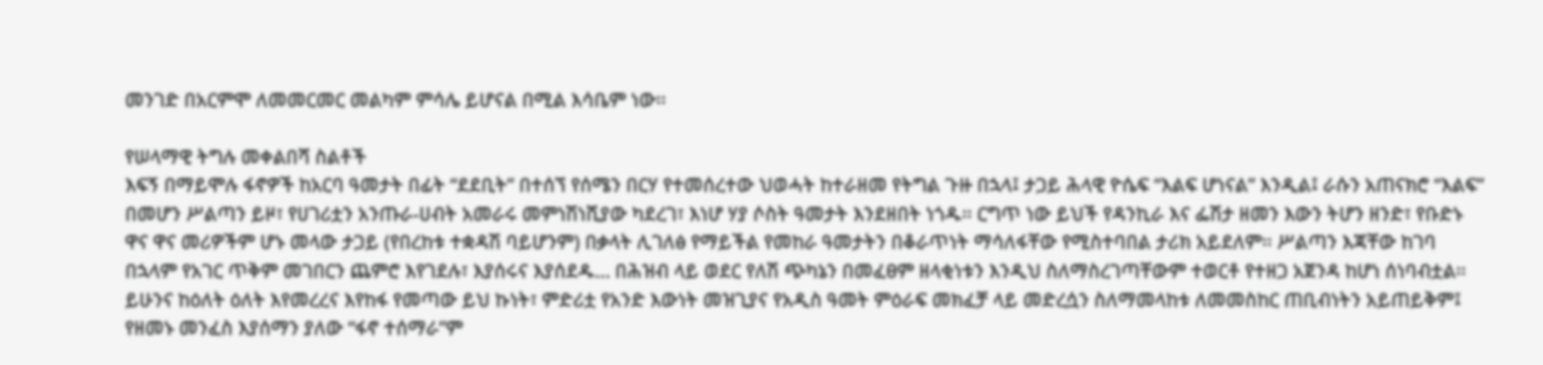መንገድ በአርምሞ ለመመርመር መልካም ምሳሌ ይሆናል በሚል እሳቤም ነው፡፡

የሠላማዊ ትግሉ መቀልበሻ ስልቶች
እፍኝ በማይሞሉ ፋኖዎች ከአርባ ዓመታት በፊት “ደደቢት” በተሰኘ የሰሜን በርሃ የተመሰረተው ህወሓት ከተራዘመ የትግል ጉዙ በኋላ፤ ታጋይ ሕላዊ ዮሴፍ “እልፍ ሆነናል” እንዲል፤ ራሱን አጠናክሮ “እልፍ” በመሆን ሥልጣን ይዞ፣ የሀገሪቷን አንጡራ-ሀብት አመራሩ መምነሽነሺያው ካደረገ፣ እነሆ ሃያ ሶስት ዓመታት እንደዘበት ነጎዱ፡፡ ርግጥ ነው ይህች የዳንኪራ እና ፌሽታ ዘመን እውን ትሆን ዘንድ፣ የቡድኑ ዋና ዋና መሪዎችም ሆኑ መላው ታጋይ (የበረከቱ ተቋዳሽ ባይሆንም) በቃላት ሊገለፅ የማይችል የመከራ ዓመታትን በቆራጥነት ማሳለፋቸው የሚስተባበል ታሪክ አይደለም፡፡ ሥልጣን እጃቸው ከገባ በኋላም የአገር ጥቅም መገበርን ጨምሮ እየገደሉ፣ እያሰሩና እያሰደዱ… በሕዝብ ላይ ወደር የለሽ ጭካኔን በመፈፀም ዘላቂነቱን እንዲህ ስለማስረገጣቸውም ተወርቶ የተዘጋ አጀንዳ ከሆነ ሰነባብቷል፡፡ ይሁንና ከዕለት ዕለት እየመረረና እየከፋ የመጣው ይህ ኩነት፣ ምድሪቷ የአንድ እውነት መዝጊያና የአዲስ ዓመት ምዕራፍ መክፈቻ ላይ መድረሷን ስለማመላከቱ ለመመስከር ጠቢብነትን አይጠይቅም፤ የዘመኑ መንፈስ እያሰማን ያለው “ፋኖ ተሰማራ”ም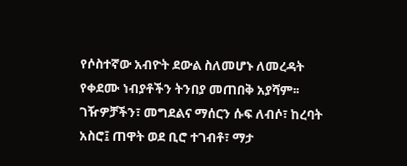የሶስተኛው አብዮት ደውል ስለመሆኑ ለመረዳት የቀደሙ ነብያቶችን ትንበያ መጠበቅ አያሻም፡፡
ገዥዎቻችን፣ መግደልና ማሰርን ሱፍ ለብሶ፣ ከረባት አስሮ፤ ጠዋት ወደ ቢሮ ተገብቶ፣ ማታ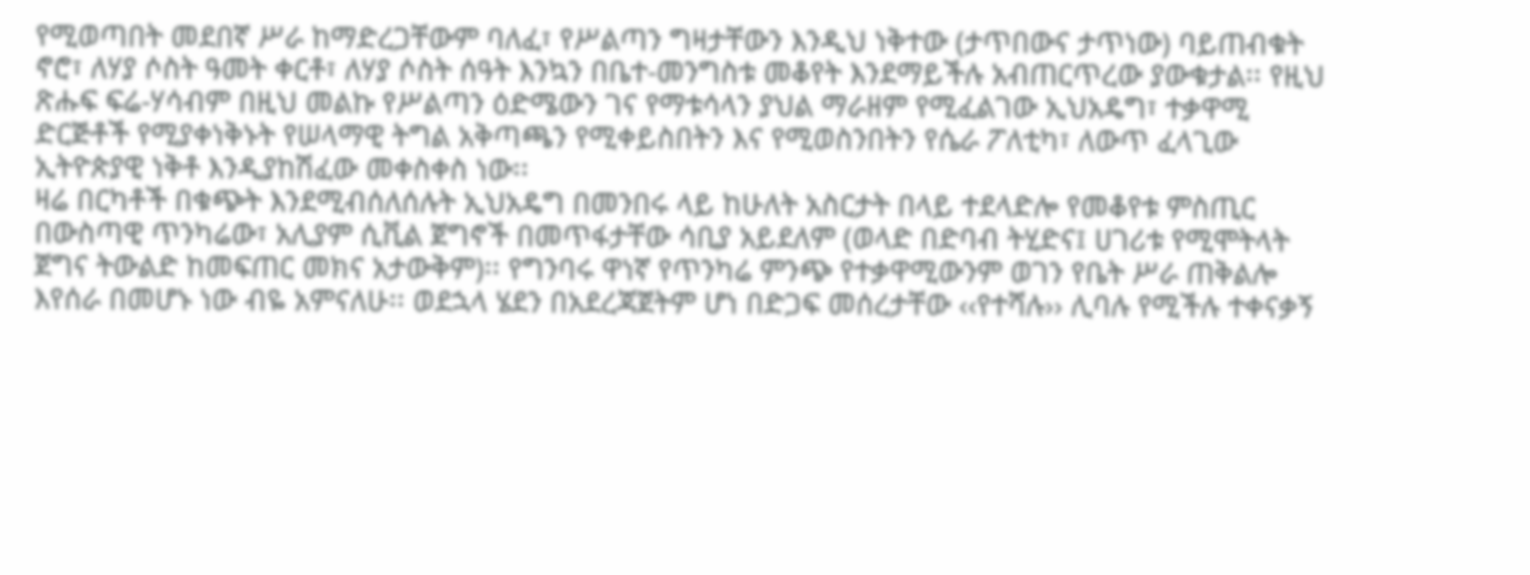የሚወጣበት መደበኛ ሥራ ከማድረጋቸውም ባለፈ፣ የሥልጣን ግዛታቸውን እንዲህ ነቅተው (ታጥበውና ታጥነው) ባይጠብቁት ኖሮ፣ ለሃያ ሶስት ዓመት ቀርቶ፣ ለሃያ ሶስት ሰዓት እንኳን በቤተ-መንግስቱ መቆየት እንደማይችሉ አብጠርጥረው ያውቁታል፡፡ የዚህ ጽሑፍ ፍሬ-ሃሳብም በዚህ መልኩ የሥልጣን ዕድሜውን ገና የማቱሳላን ያህል ማራዘም የሚፈልገው ኢህአዴግ፣ ተቃዋሚ ድርጅቶች የሚያቀነቅኑት የሠላማዊ ትግል አቅጣጫን የሚቀይስበትን እና የሚወስንበትን የሴራ ፖለቲካ፣ ለውጥ ፈላጊው ኢትዮጵያዊ ነቅቶ እንዲያከሽፈው መቀስቀስ ነው፡፡
ዛሬ በርካቶች በቁጭት እንደሚብሰለሰሉት ኢህአዴግ በመንበሩ ላይ ከሁለት አስርታት በላይ ተደላድሎ የመቆየቱ ምስጢር በውስጣዊ ጥንካሬው፣ አሊያም ሲቪል ጀግኖች በመጥፋታቸው ሳቢያ አይደለም (ወላድ በድባብ ትሂድና፤ ሀገሪቱ የሚሞትላት ጀግና ትውልድ ከመፍጠር መክና አታውቅም)፡፡ የግንባሩ ዋነኛ የጥንካሬ ምንጭ የተቃዋሚውንም ወገን የቤት ሥራ ጠቅልሎ እየሰራ በመሆኑ ነው ብዬ አምናለሁ፡፡ ወደኋላ ሄደን በአደረጃጀትም ሆነ በድጋፍ መሰረታቸው ‹‹የተሻሉ›› ሊባሉ የሚችሉ ተቀናቃኝ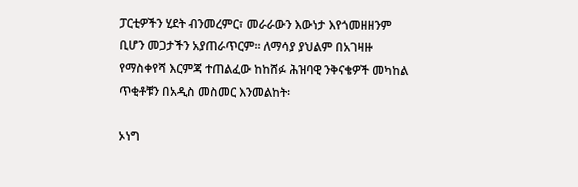ፓርቲዎችን ሂደት ብንመረምር፣ መራራውን እውነታ እየጎመዘዘንም ቢሆን መጋታችን አያጠራጥርም፡፡ ለማሳያ ያህልም በአገዛዙ የማስቀየሻ እርምጃ ተጠልፈው ከከሸፉ ሕዝባዊ ንቅናቄዎች መካከል ጥቂቶቹን በአዲስ መስመር እንመልከት፡

ኦነግ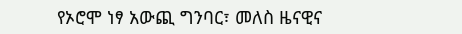የኦሮሞ ነፃ አውጪ ግንባር፣ መለስ ዜናዊና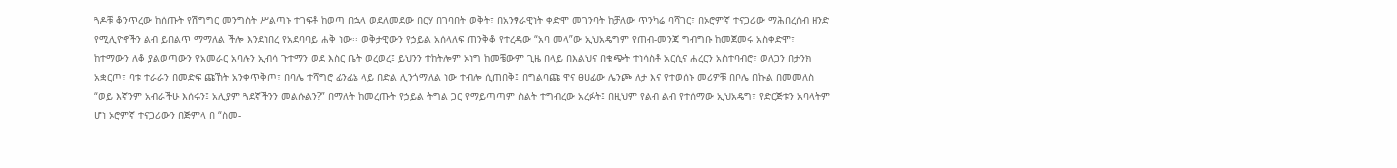ጓዶቹ ቆንጥረው ከሰጡት የሽግግር መንግስት ሥልጣኑ ተገፍቶ ከወጣ በኋላ ወደለመደው በርሃ በገባበት ወቅት፣ በአንፃራዊነት ቀድሞ መገንባት ከቻለው ጥንካሬ ባሻገር፣ በኦሮምኛ ተናጋሪው ማሕበረሰብ ዘንድ የሚሊዮኖችን ልብ ይበልጥ ማማለል ችሎ እንደነበረ የአደባባይ ሐቅ ነው፡፡ ወቅታዊውን የኃይል አሰላለፍ ጠንቅቆ የተረዳው “አባ መላ”ው ኢህአዴግም የጠብ-መንጃ ግብግቡ ከመጀመሩ አስቀድሞ፣ ከተማውን ለቆ ያልወጣውን የአመራር አባሉን ኢብሳ ጉተማን ወደ እስር ቤት ወረወረ፤ ይህንን ተከትሎም ኦነግ ከመቼውም ጊዜ በላይ በእልህና በቁጭት ተነሳስቶ አርሲና ሐረርን አስተባብሮ፣ ወለጋን በታንክ አቋርጦ፣ ባቱ ተራራን በመድፍ ጩኸት አንቀጥቅጦ፣ በባሌ ተሻግሮ ፊንፊኔ ላይ በድል ሊንጎማለል ነው ተብሎ ሲጠበቅ፤ በግልባጩ ዋና ፀሀፊው ሌንጮ ለታ እና የተወሰኑ መሪዎቹ በቦሌ በኩል በመመለስ “ወይ እኛንም አብራችሁ እሰሩን፤ አሊያም ጓደኛችንን መልሱልን?” በማለት ከመረጡት የኃይል ትግል ጋር የማይጣጣም ስልት ተግብረው አረፉት፤ በዚህም የልብ ልብ የተሰማው ኢህአዴግ፣ የድርጅቱን አባላትም ሆነ ኦሮምኛ ተናጋሪውን በጅምላ በ “ስመ-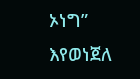ኦነግ” እየወነጀለ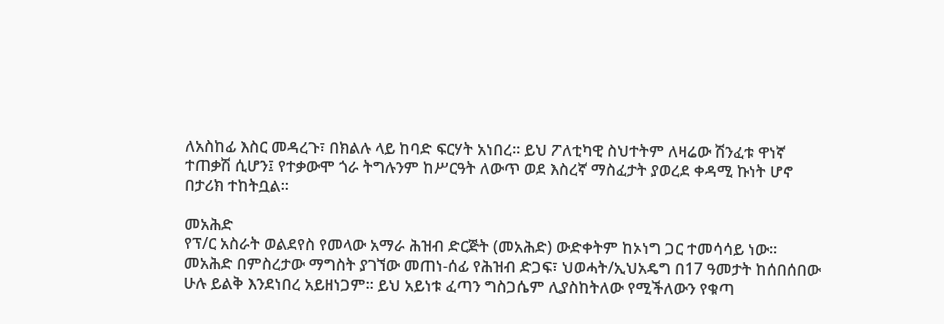ለአስከፊ እስር መዳረጉ፣ በክልሉ ላይ ከባድ ፍርሃት አነበረ፡፡ ይህ ፖለቲካዊ ስህተትም ለዛሬው ሽንፈቱ ዋነኛ ተጠቃሽ ሲሆን፤ የተቃውሞ ጎራ ትግሉንም ከሥርዓት ለውጥ ወደ እስረኛ ማስፈታት ያወረደ ቀዳሚ ኩነት ሆኖ በታሪክ ተከትቧል፡፡

መአሕድ
የፕ/ር አስራት ወልደየስ የመላው አማራ ሕዝብ ድርጅት (መአሕድ) ውድቀትም ከኦነግ ጋር ተመሳሳይ ነው፡፡ መአሕድ በምስረታው ማግስት ያገኘው መጠነ-ሰፊ የሕዝብ ድጋፍ፣ ህወሓት/ኢህአዴግ በ17 ዓመታት ከሰበሰበው ሁሉ ይልቅ እንደነበረ አይዘነጋም፡፡ ይህ አይነቱ ፈጣን ግስጋሴም ሊያስከትለው የሚችለውን የቁጣ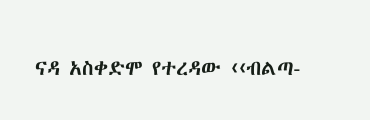ናዳ አስቀድሞ የተረዳው ‹‹ብልጣ-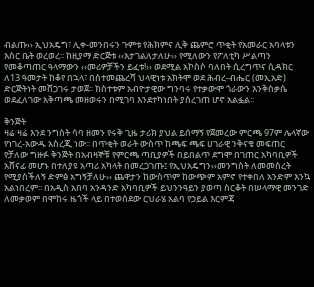ብልጡ›› ኢህአዴግ፣ ሊቀ-መንበሩን ጉምቱ የሕክምና ሊቅ ጨምሮ ጥቂት የአመራር አባላቱን እስር ቤት ወረወረ፡፡ ከዚያማ ድርጅቱ ‹‹እታገልለታለሁ›› የሚለውን የፖለቲካ ሥልጣን የመቆጣጠር ዓላማውን ‹‹መሪዎቻችን ይፈቱ!›› ወደሚል አኮስሶ ባለበት ሲረግጥና ሲዳክር ለ13 ዓመታት ከቆየ በኋላ፣ በስተመጨረሻ ህላዊነቱ አክትሞ ወደ ሕብረ-ብሔር (መኢአድ) ድርጅትነት መሸጋገሩ ታወጀ፡፡ ክስተቱም አብዮታዊው ግንባሩ የተቃውሞ ጎራውን እንቅስቃሴ ወደፈለገው አቅጣጫ መዘወሩን በሚገባ እንደተካነበት ያስረገጠ ሆኖ አልፏል፡፡

ቅንጅት
ዛሬ ዛሬ እንደ ንግስት ሳባ ዘመን የሩቅ ጊዜ ታሪክ ያህል ይሰማኝ የጀመረው ምርጫ 97ም ሌላኛው የነገረ-አውዱ አስረጂ ነው፡፡ በጥቂት ወራት ውስጥ ከጫፍ ጫፍ ሀገራዊ ንቅናቄ መፍጠር የቻለው ግዙፉ ቅንጅት በአብዛኞቹ የምርጫ ጣቢያዎች በይበልጥ ደግሞ በገጠር አካባቢዎች አሸናፊ መሆኑ በተለያዩ አጣሪ አካላት በመረጋገጡ፤ የኢህአዴግን‹‹መንግስት ለመመስረት የሚያስችለኝ ድምፅ አግኝቻለሁ›› ጨዋታን ከውስጥም ከውጭም አምኖ የተቀበለ አንድም እንኳ አልነበረም፡፡ በአዲስ አበባ አንዳንድ አካባቢዎች ይህንንዓይን ያወጣ ስርቆት በሠላማዊ መንገድ ለመቃወም በሞከሩ ዜጎች ላይ በተወሰደው ርህራሄ አልባ የኃይል እርምጃ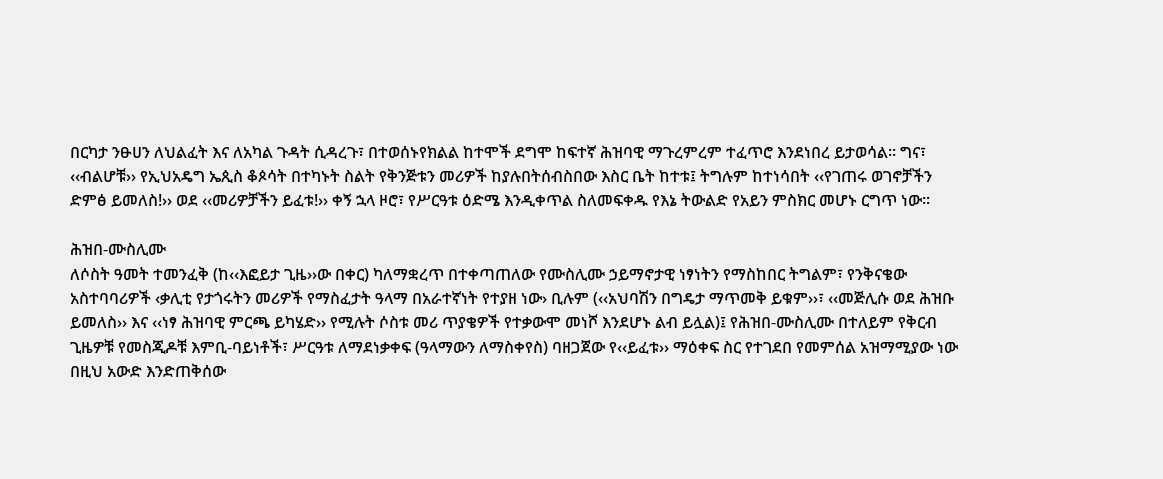በርካታ ንፁሀን ለህልፈት እና ለአካል ጉዳት ሲዳረጉ፣ በተወሰኑየክልል ከተሞች ደግሞ ከፍተኛ ሕዝባዊ ማጉረምረም ተፈጥሮ እንደነበረ ይታወሳል፡፡ ግና፣ ‹‹ብልሆቹ›› የኢህአዴግ ኤጲስ ቆጶሳት በተካኑት ስልት የቅንጅቱን መሪዎች ከያሉበትሰብስበው እስር ቤት ከተቱ፤ ትግሉም ከተነሳበት ‹‹የገጠሩ ወገኖቻችን ድምፅ ይመለስ!›› ወደ ‹‹መሪዎቻችን ይፈቱ!›› ቀኝ ኋላ ዞሮ፣ የሥርዓቱ ዕድሜ እንዲቀጥል ስለመፍቀዱ የእኔ ትውልድ የአይን ምስክር መሆኑ ርግጥ ነው፡፡

ሕዝበ-ሙስሊሙ
ለሶስት ዓመት ተመንፈቅ (ከ‹‹እፎይታ ጊዜ››ው በቀር) ካለማቋረጥ በተቀጣጠለው የሙስሊሙ ኃይማኖታዊ ነፃነትን የማስከበር ትግልም፣ የንቅናቄው አስተባባሪዎች ‹ቃሊቲ የታጎሩትን መሪዎች የማስፈታት ዓላማ በአራተኛነት የተያዘ ነው› ቢሉም (‹‹አህባሽን በግዴታ ማጥመቅ ይቁም››፣ ‹‹መጅሊሱ ወደ ሕዝቡ ይመለስ›› እና ‹‹ነፃ ሕዝባዊ ምርጫ ይካሄድ›› የሚሉት ሶስቱ መሪ ጥያቄዎች የተቃውሞ መነሾ እንደሆኑ ልብ ይሏል)፤ የሕዝበ-ሙስሊሙ በተለይም የቅርብ ጊዜዎቹ የመስጂዶቹ እምቢ-ባይነቶች፣ ሥርዓቱ ለማደነቃቀፍ (ዓላማውን ለማስቀየስ) ባዘጋጀው የ‹‹ይፈቱ›› ማዕቀፍ ስር የተገደበ የመምሰል አዝማሚያው ነው በዚህ አውድ እንድጠቅሰው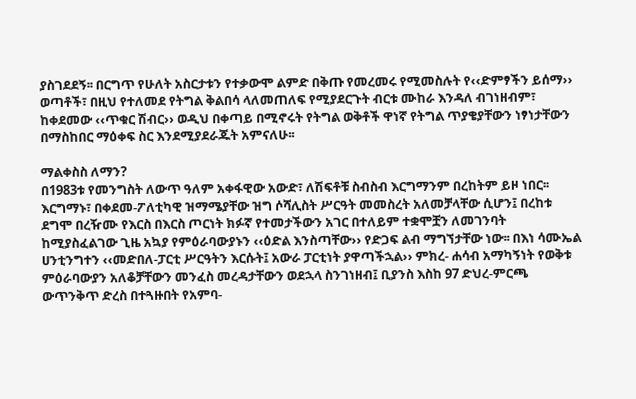ያስገደደኝ፡፡ በርግጥ የሁለት አስርታቱን የተቃውሞ ልምድ በቅጡ የመረመሩ የሚመስሉት የ‹‹ድምፃችን ይሰማ›› ወጣቶች፣ በዚህ የተለመደ የትግል ቅልበሳ ላለመጠለፍ የሚያደርጉት ብርቱ ሙከራ እንዳለ ብገነዘብም፣ ከቀደመው ‹‹ጥቁር ሽብር›› ወዲህ በቀጣይ በሚኖሩት የትግል ወቅቶች ዋነኛ የትግል ጥያቄያቸውን ነፃነታቸውን በማስከበር ማዕቀፍ ስር እንደሚያደራጁት አምናለሁ፡፡

ማልቀስስ ለማን?
በ1983ቱ የመንግስት ለውጥ ዓለም አቀፋዊው አውድ፣ ለሽፍቶቹ ስብስብ እርግማንም በረከትም ይዞ ነበር፡፡ እርግማኑ፣ በቀደመ-ፖለቲካዊ ዝማሜያቸው ዝግ ሶሻሊስት ሥርዓት መመስረት አለመቻላቸው ሲሆን፤ በረከቱ ደግሞ በረዥሙ የእርስ በእርስ ጦርነት ክፉኛ የተመታችውን አገር በተለይም ተቋሞቿን ለመገንባት ከሚያስፈልገው ጊዜ አኳያ የምዕራባውያኑን ‹‹ዕድል እንስጣቸው›› የድጋፍ ልብ ማግኘታቸው ነው፡፡ በእነ ሳሙኤል ሀንቲንግተን ‹‹መድበለ-ፓርቲ ሥርዓትን እርሱት፤ አውራ ፓርቲነት ያዋጣችኋል›› ምክረ- ሐሳብ አማካኝነት የወቅቱ ምዕራባውያን አለቆቻቸውን መንፈስ መረዳታቸውን ወደኋላ ስንገነዘብ፤ ቢያንስ እስከ 97 ድህረ-ምርጫ ውጥንቅጥ ድረስ በተጓዙበት የአምባ-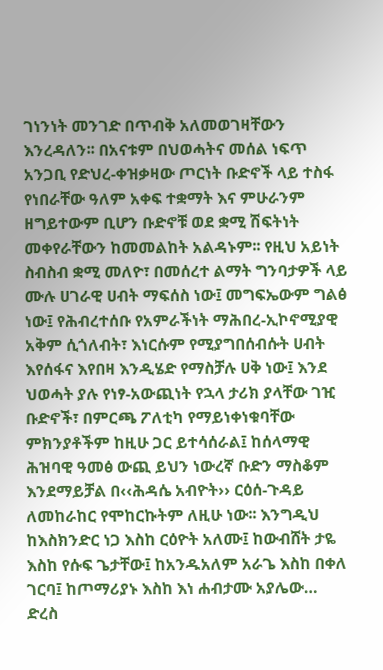ገነንነት መንገድ በጥብቅ አለመወገዛቸውን እንረዳለን፡፡ በአናቱም በህወሓትና መሰል ነፍጥ አንጋቢ የድህረ-ቀዝቃዛው ጦርነት ቡድኖች ላይ ተስፋ የነበራቸው ዓለም አቀፍ ተቋማት እና ምሁራንም ዘግይተውም ቢሆን ቡድኖቹ ወደ ቋሚ ሽፍትነት መቀየራቸውን ከመመልከት አልዳኑም፡፡ የዚህ አይነት ስብስብ ቋሚ መለዮ፣ በመሰረተ ልማት ግንባታዎች ላይ ሙሉ ሀገራዊ ሀብት ማፍሰስ ነው፤ መግፍኤውም ግልፅ ነው፤ የሕብረተሰቡ የአምራችነት ማሕበረ-ኢኮኖሚያዊ አቅም ሲጎለብት፣ እነርሱም የሚያግበሰብሱት ሀብት እየሰፋና እየበዛ እንዲሄድ የማስቻሉ ሀቅ ነው፤ እንደ ህወሓት ያሉ የነፃ-አውጪነት የኋላ ታሪክ ያላቸው ገዢ ቡድኖች፣ በምርጫ ፖለቲካ የማይነቀነቁባቸው ምክንያቶችም ከዚሁ ጋር ይተሳሰራል፤ ከሰላማዊ ሕዝባዊ ዓመፅ ውጪ ይህን ነውረኛ ቡድን ማስቆም እንደማይቻል በ‹‹ሕዳሴ አብዮት›› ርዕሰ-ጉዳይ ለመከራከር የሞከርኩትም ለዚሁ ነው፡፡ እንግዲህ ከእስክንድር ነጋ እስከ ርዕዮት አለሙ፤ ከውብሸት ታዬ እስከ የሱፍ ጌታቸው፤ ከአንዱአለም አራጌ እስከ በቀለ ገርባ፤ ከጦማሪያኑ እስከ እነ ሐብታሙ አያሌው… ድረስ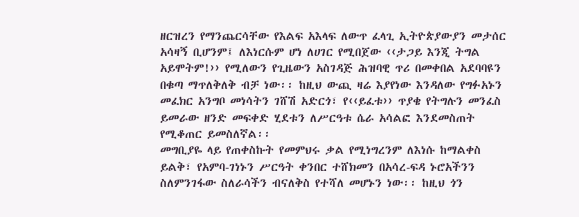ዘርዝረን የማንጨርሳቸው የእልፍ አእላፍ ለውጥ ፈላጊ ኢትዮጵያውያን መታሰር አሳዛኝ ቢሆንም፤ ለእነርሱም ሆነ ለሀገር የሚበጀው ‹‹ታጋይ እንጂ ትግል አይሞትም!›› የሚለውን የጊዜውን አስገዳጅ ሕዝባዊ ጥሪ በመቀበል አደባባዩን በቁጣ ማጥለቅለቅ ብቻ ነው፡፡ ከዚህ ውጪ ዛሬ እያየነው እንዳለው የግፉአኑን መፈክር አንግቦ መነሳትን ገሸሽ አድርጎ፣ የ‹‹ይፈቱ›› ጥያቄ የትግሉን መንፈስ ይመራው ዘንድ መፍቀድ ሂደቱን ለሥርዓቱ ሴራ አሳልፎ እንደመስጠት የሚቆጠር ይመስለኛል፡፡
መግቢያዬ ላይ የጠቀስኩት የመምህሩ ቃል የሚነግረንም ለእነሱ ከማልቀስ ይልቅ፣ የአምባ-ገነኑን ሥርዓት ቀንበር ተሸክመን በአሳረ-ፍዳ ኑሮአችንን ስለምንገፋው ስለራሳችን ብናለቅስ የተሻለ መሆኑን ነው፡፡ ከዚህ ጎን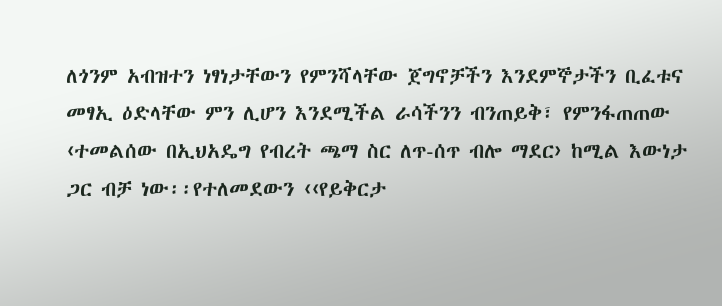ለጎንም አብዝተን ነፃነታቸውን የምንሻላቸው ጀግኖቻችን እንደምኞታችን ቢፈቱና መፃኢ ዕድላቸው ምን ሊሆን እንደሚችል ራሳችንን ብንጠይቅ፣ የምንፋጠጠው ‹ተመልሰው በኢህአዴግ የብረት ጫማ ስር ለጥ-ሰጥ ብሎ ማደር› ከሚል እውነታ ጋር ብቻ ነው፡፡የተለመደውን ‹‹የይቅርታ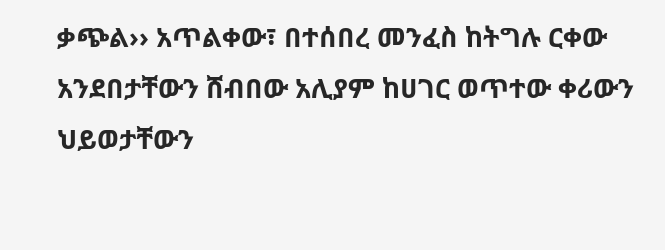ቃጭል›› አጥልቀው፣ በተሰበረ መንፈስ ከትግሉ ርቀው አንደበታቸውን ሸብበው አሊያም ከሀገር ወጥተው ቀሪውን ህይወታቸውን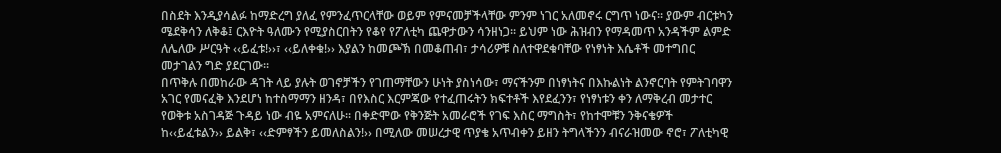በስደት እንዲያሳልፉ ከማድረግ ያለፈ የምንፈጥርላቸው ወይም የምናመቻችላቸው ምንም ነገር አለመኖሩ ርግጥ ነውና፡፡ ያውም ብርቱካን ሜደቅሳን ለቅቆ፤ ርእዮት ዓለሙን የሚያስርበትን የቆየ የፖለቲካ ጨዋታውን ሳንዘነጋ፡፡ ይህም ነው ሕዝብን የማዳመጥ አንዳችም ልምድ ለሌለው ሥርዓት ‹‹ይፈቱ!››፣ ‹‹ይለቀቁ!›› እያልን ከመጮኽ በመቆጠብ፣ ታሳሪዎቹ ስለተዋደቁባቸው የነፃነት እሴቶች መተግበር መታገልን ግድ ያደርገው፡፡
በጥቅሉ በመከራው ዳገት ላይ ያሉት ወገኖቻችን የገጠማቸውን ሁነት ያስነሳው፣ ማናችንም በነፃነትና በእኩልነት ልንኖርባት የምትገባዋን አገር የመናፈቅ እንደሆነ ከተስማማን ዘንዳ፣ በየእስር እርምጃው የተፈጠሩትን ክፍተቶች እየደፈንን፣ የነፃነቱን ቀን ለማቅረብ መታተር የወቅቱ አስገዳጅ ጉዳይ ነው ብዬ አምናለሁ፡፡ በቀድሞው የቅንጅት አመራሮች የገፍ እስር ማግስት፣ የከተሞቹን ንቅናቄዎች ከ‹‹ይፈቱልን›› ይልቅ፣ ‹‹ድምፃችን ይመለስልን!›› በሚለው መሠረታዊ ጥያቄ አጥብቀን ይዘን ትግላችንን ብናራዝመው ኖሮ፣ ፖለቲካዊ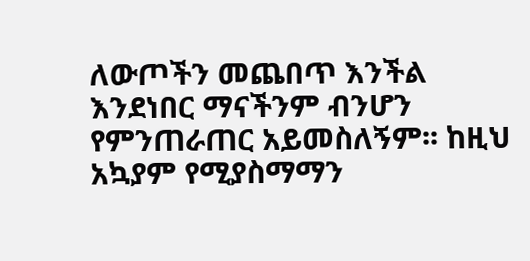ለውጦችን መጨበጥ እንችል እንደነበር ማናችንም ብንሆን የምንጠራጠር አይመስለኝም፡፡ ከዚህ አኳያም የሚያስማማን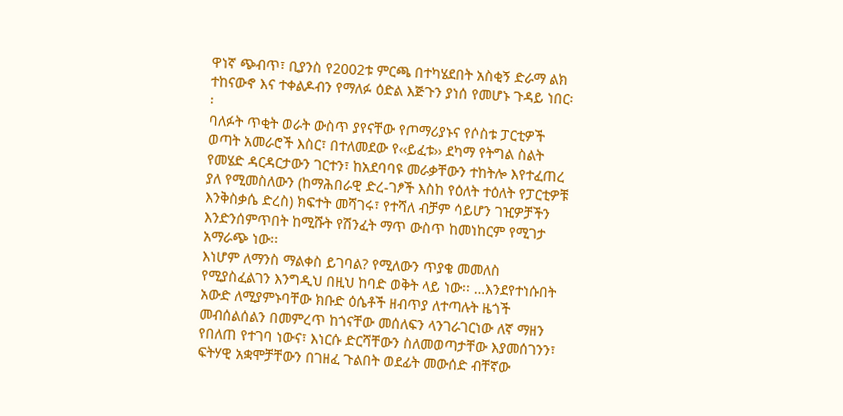ዋነኛ ጭብጥ፣ ቢያንስ የ2002ቱ ምርጫ በተካሄደበት አስቂኝ ድራማ ልክ ተከናውኖ እና ተቀልዶብን የማለፉ ዕድል እጅጉን ያነሰ የመሆኑ ጉዳይ ነበር፡፡
ባለፉት ጥቂት ወራት ውስጥ ያየናቸው የጦማሪያኑና የሶስቱ ፓርቲዎች ወጣት አመራሮች እስር፣ በተለመደው የ‹‹ይፈቱ›› ደካማ የትግል ስልት የመሄድ ዳርዳርታውን ገርተን፣ ከአደባባዩ መራቃቸውን ተከትሎ እየተፈጠረ ያለ የሚመስለውን (ከማሕበራዊ ድረ-ገፆች እስከ የዕለት ተዕለት የፓርቲዎቹ እንቅስቃሴ ድረስ) ክፍተት መሻገሩ፣ የተሻለ ብቻም ሳይሆን ገዢዎቻችን እንድንሰምጥበት ከሚሹት የሽንፈት ማጥ ውስጥ ከመነከርም የሚገታ አማራጭ ነው፡፡
እነሆም ለማንስ ማልቀስ ይገባል? የሚለውን ጥያቄ መመለስ የሚያስፈልገን እንግዲህ በዚህ ከባድ ወቅት ላይ ነው፡፡ …እንደየተነሱበት አውድ ለሚያምኑባቸው ክቡድ ዕሴቶች ዘብጥያ ለተጣሉት ዜጎች መብሰልሰልን በመምረጥ ከጎናቸው መሰለፍን ላንገራገርነው ለኛ ማዘን የበለጠ የተገባ ነውና፣ እነርሱ ድርሻቸውን ስለመወጣታቸው እያመሰገንን፣ ፍትሃዊ አቋሞቻቸውን በገዘፈ ጉልበት ወደፊት መውሰድ ብቸኛው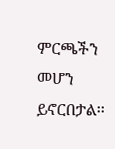ምርጫችን መሆን ይኖርበታል፡፡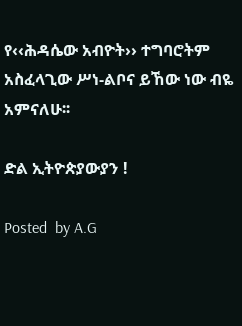የ‹‹ሕዳሴው አብዮት›› ተግባሮትም አስፈላጊው ሥነ-ልቦና ይኸው ነው ብዬ አምናለሁ፡፡

ድል ኢትዮጵያውያን !

Posted  by A.G